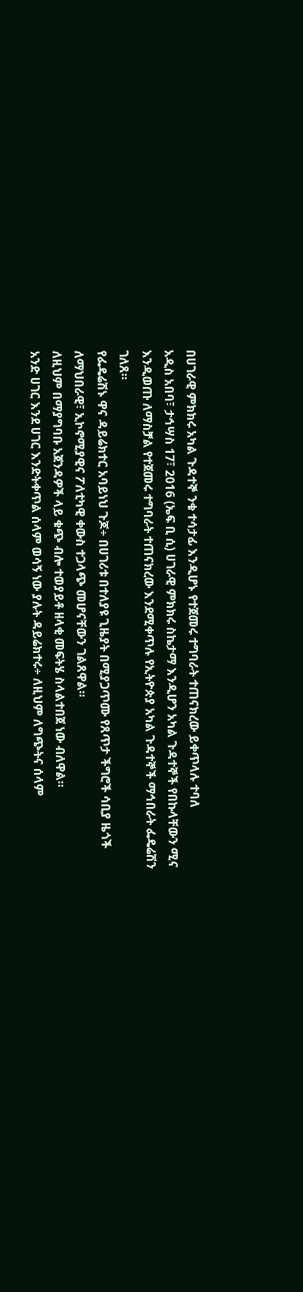በሀገራዊ ምክክሩ አካል ጉዳተኞ ንቁ ተሳታፊ እንዲሆኑ የተጀመሩ ተግባራት ተጠናክረው ይቀጥላሉ ተባለ
አዲስ አበባ፣ ታኅሣስ 17፣ 2016 (ኤፍ ቢ ሲ) ሀገራዊ ምክክሩ ስኬታማ እንዲሆን አካል ጉዳተኞች የበኩላቸውን ሚና እንዲወጡ ለማስቻል የተጀመሩ ተግባራት ተጠናክረው እንደሚቀጥሉ የኢትዮጵያ አካል ጉዳተኞች ማኅበራት ፌዴሬሽን ገለጸ።
የፌዴሬሽኑ ዋና ዳይሬክተር አባይነህ ጉጆ÷ በሀገሪቱ በተለያዩ ጊዜያት በሚያጋጥሙ የጸጥታ ችግሮች ሳቢያ ዜጎች ለማህበራዊ፣ ኢኮኖሚያዊና ፖለቲካዊ ቀውስ ተጋላጭ መሆናቸውን ገልጸዋል።
ለዚህም በማያግባቡ አጀንዳዎች ላይ ቁጭ ብሎ ተወያይቶ ዘላቂ መፍትሄ ስላልተበጀ ነው ብለዋል።
አንድ ሀገር እንደ ሀገር እንድትቀጥል ሰላም ወሳኝ ነው ያሉት ዳይሬክተሩ÷ ለዚህም ለግጭትና ሰላም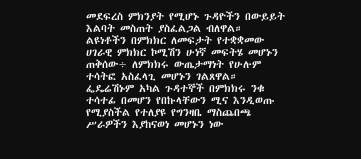መደፍረስ ምክንያት የሚሆኑ ጉዳዮችን በውይይት እልባት መስጠት ያስፈልጋል ብለዋል።
ልዩነቶችን በምክክር ለመፍታት የተቋቋመው ሀገራዊ ምክክር ኮሚሽን ሁነኛ መፍትሄ መሆኑን ጠቅሰው÷ ለምክክሩ ውጤታማነት የሁሉም ተሳትፎ አስፈላጊ መሆኑን ገልጸዋል።
ፌዴሬሽኑም አካል ጉዳተኞች በምክክሩ ንቁ ተሳተፊ በመሆን የበኩላቸውን ሚና እንዲወጡ የሚያስችል የተለያዩ የግንዛቤ ማስጨበጫ ሥራዎችን እያከናወነ መሆኑን ነው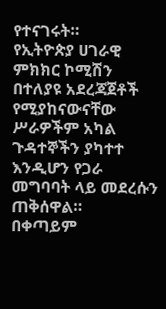የተናገሩት።
የኢትዮጵያ ሀገራዊ ምክክር ኮሚሽን በተለያዩ አደረጃጀቶች የሚያከናውናቸው ሥራዎችም አካል ጉዳተኞችን ያካተተ እንዲሆን የጋራ መግባባት ላይ መደረሱን ጠቅሰዋል።
በቀጣይም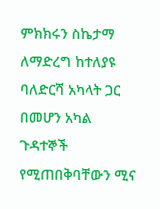ምክክሩን ስኬታማ ለማድረግ ከተለያዩ ባለድርሻ አካላት ጋር በመሆን አካል ጉዳተኞች የሚጠበቅባቸውን ሚና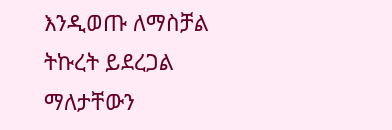እንዲወጡ ለማስቻል ትኩረት ይደረጋል ማለታቸውን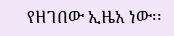የዘገበው ኢዜአ ነው፡፡